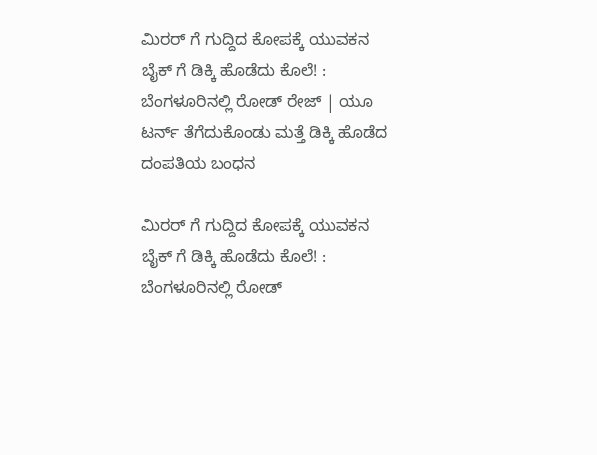ಮಿರರ್ ಗೆ ಗುದ್ದಿದ ಕೋಪಕ್ಕೆ ಯುವಕನ ಬೈಕ್ ಗೆ ಡಿಕ್ಕಿ ಹೊಡೆದು ಕೊಲೆ! : ಬೆಂಗಳೂರಿನಲ್ಲಿ ರೋಡ್ ರೇಜ್ | ಯೂ ಟರ್ನ್ ತೆಗೆದುಕೊಂಡು ಮತ್ತೆ ಡಿಕ್ಕಿ ಹೊಡೆದ ದಂಪತಿಯ ಬಂಧನ

ಮಿರರ್ ಗೆ ಗುದ್ದಿದ ಕೋಪಕ್ಕೆ ಯುವಕನ ಬೈಕ್ ಗೆ ಡಿಕ್ಕಿ ಹೊಡೆದು ಕೊಲೆ! :   ಬೆಂಗಳೂರಿನಲ್ಲಿ ರೋಡ್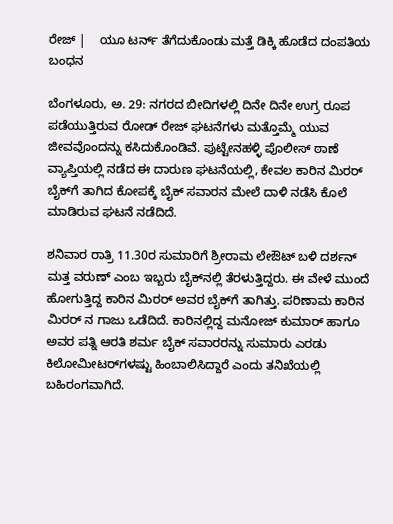ರೇಜ್ |    ಯೂ ಟರ್ನ್ ತೆಗೆದುಕೊಂಡು ಮತ್ತೆ ಡಿಕ್ಕಿ ಹೊಡೆದ ದಂಪತಿಯ ಬಂಧನ

ಬೆಂಗಳೂರು, ಅ. 29: ನಗರದ ಬೀದಿಗಳಲ್ಲಿ ದಿನೇ ದಿನೇ ಉಗ್ರ ರೂಪ ಪಡೆಯುತ್ತಿರುವ ರೋಡ್ ರೇಜ್ ಘಟನೆಗಳು ಮತ್ತೊಮ್ಮೆ ಯುವ ಜೀವವೊಂದನ್ನು ಕಸಿದುಕೊಂಡಿವೆ. ಪುಟ್ಟೇನಹಳ್ಳಿ ಪೊಲೀಸ್ ಠಾಣೆ ವ್ಯಾಪ್ತಿಯಲ್ಲಿ ನಡೆದ ಈ ದಾರುಣ ಘಟನೆಯಲ್ಲಿ, ಕೇವಲ ಕಾರಿನ ಮಿರರ್ ಬೈಕ್‌ಗೆ ತಾಗಿದ ಕೋಪಕ್ಕೆ ಬೈಕ್ ಸವಾರನ ಮೇಲೆ ದಾಳಿ ನಡೆಸಿ ಕೊಲೆ ಮಾಡಿರುವ ಘಟನೆ ನಡೆದಿದೆ.

ಶನಿವಾರ ರಾತ್ರಿ 11.30ರ ಸುಮಾರಿಗೆ ಶ್ರೀರಾಮ ಲೇಔಟ್ ಬಳಿ ದರ್ಶನ್ ಮತ್ತ ವರುಣ್ ಎಂಬ ಇಬ್ಬರು ಬೈಕ್‌ನಲ್ಲಿ ತೆರಳುತ್ತಿದ್ದರು. ಈ ವೇಳೆ ಮುಂದೆ ಹೋಗುತ್ತಿದ್ದ ಕಾರಿನ ಮಿರರ್ ಅವರ ಬೈಕ್‌ಗೆ ತಾಗಿತ್ತು. ಪರಿಣಾಮ ಕಾರಿನ ಮಿರರ್‌ ನ ಗಾಜು ಒಡೆದಿದೆ. ಕಾರಿನಲ್ಲಿದ್ದ ಮನೋಜ್ ಕುಮಾರ್ ಹಾಗೂ ಅವರ ಪತ್ನಿ ಆರತಿ ಶರ್ಮ ಬೈಕ್ ಸವಾರರನ್ನು ಸುಮಾರು ಎರಡು ಕಿಲೋಮೀಟರ್‌ಗಳಷ್ಟು ಹಿಂಬಾಲಿಸಿದ್ದಾರೆ ಎಂದು ತನಿಖೆಯಲ್ಲಿ ಬಹಿರಂಗವಾಗಿದೆ.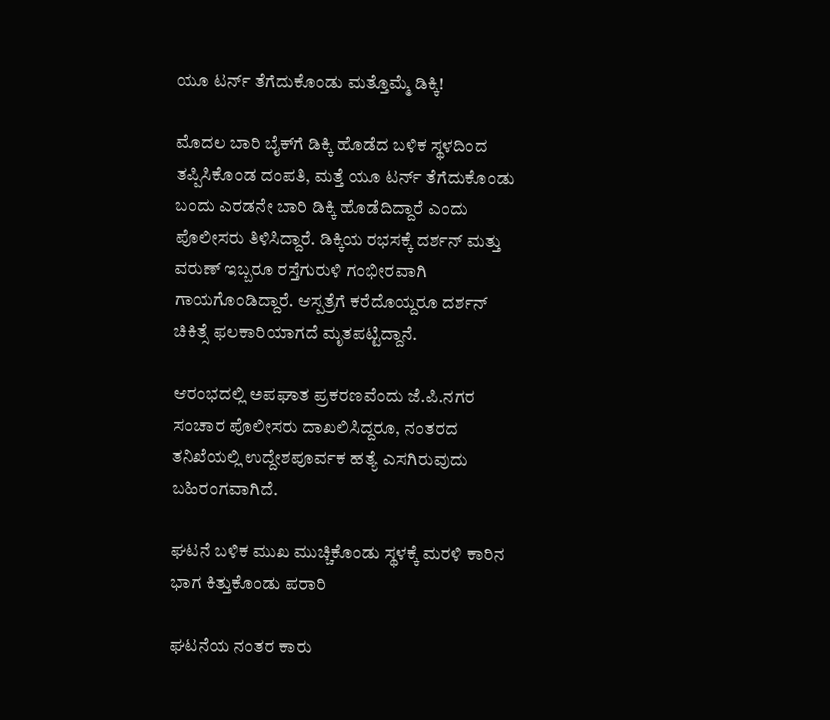ಯೂ ಟರ್ನ್ ತೆಗೆದುಕೊಂಡು ಮತ್ತೊಮ್ಮೆ ಡಿಕ್ಕಿ!

ಮೊದಲ ಬಾರಿ ಬೈಕ್‌ಗೆ ಡಿಕ್ಕಿ ಹೊಡೆದ ಬಳಿಕ ಸ್ಥಳದಿಂದ ತಪ್ಪಿಸಿಕೊಂಡ ದಂಪತಿ, ಮತ್ತೆ ಯೂ ಟರ್ನ್ ತೆಗೆದುಕೊಂಡು ಬಂದು ಎರಡನೇ ಬಾರಿ ಡಿಕ್ಕಿ ಹೊಡೆದಿದ್ದಾರೆ ಎಂದು ಪೊಲೀಸರು ತಿಳಿಸಿದ್ದಾರೆ. ಡಿಕ್ಕಿಯ ರಭಸಕ್ಕೆ ದರ್ಶನ್ ಮತ್ತು ವರುಣ್ ಇಬ್ಬರೂ ರಸ್ತೆಗುರುಳಿ ಗಂಭೀರವಾಗಿ ಗಾಯಗೊಂಡಿದ್ದಾರೆ. ಆಸ್ಪತ್ರೆಗೆ ಕರೆದೊಯ್ದರೂ ದರ್ಶನ್ ಚಿಕಿತ್ಸೆ ಫಲಕಾರಿಯಾಗದೆ ಮೃತಪಟ್ಟಿದ್ದಾನೆ.

ಆರಂಭದಲ್ಲಿ ಅಪಘಾತ ಪ್ರಕರಣವೆಂದು ಜೆ.ಪಿ.ನಗರ ಸಂಚಾರ ಪೊಲೀಸರು ದಾಖಲಿಸಿದ್ದರೂ, ನಂತರದ ತನಿಖೆಯಲ್ಲಿ ಉದ್ದೇಶಪೂರ್ವಕ ಹತ್ಯೆ ಎಸಗಿರುವುದು ಬಹಿರಂಗವಾಗಿದೆ.

ಘಟನೆ ಬಳಿಕ ಮುಖ ಮುಚ್ಚಿಕೊಂಡು ಸ್ಥಳಕ್ಕೆ ಮರಳಿ ಕಾರಿನ ಭಾಗ ಕಿತ್ತುಕೊಂಡು ಪರಾರಿ

ಘಟನೆಯ ನಂತರ ಕಾರು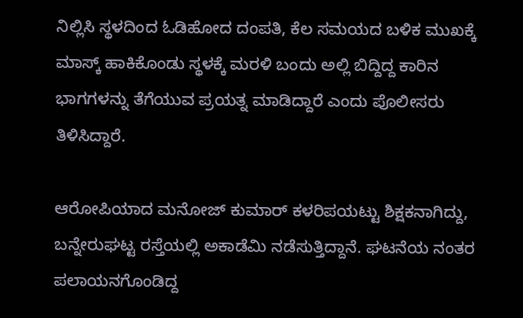ನಿಲ್ಲಿಸಿ ಸ್ಥಳದಿಂದ ಓಡಿಹೋದ ದಂಪತಿ, ಕೆಲ ಸಮಯದ ಬಳಿಕ ಮುಖಕ್ಕೆ ಮಾಸ್ಕ್ ಹಾಕಿಕೊಂಡು ಸ್ಥಳಕ್ಕೆ ಮರಳಿ ಬಂದು ಅಲ್ಲಿ ಬಿದ್ದಿದ್ದ ಕಾರಿನ ಭಾಗಗಳನ್ನು ತೆಗೆಯುವ ಪ್ರಯತ್ನ ಮಾಡಿದ್ದಾರೆ ಎಂದು ಪೊಲೀಸರು ತಿಳಿಸಿದ್ದಾರೆ.

ಆರೋಪಿಯಾದ ಮನೋಜ್ ಕುಮಾರ್ ಕಳರಿಪಯಟ್ಟು ಶಿಕ್ಷಕನಾಗಿದ್ದು, ಬನ್ನೇರುಘಟ್ಟ ರಸ್ತೆಯಲ್ಲಿ ಅಕಾಡೆಮಿ ನಡೆಸುತ್ತಿದ್ದಾನೆ. ಘಟನೆಯ ನಂತರ ಪಲಾಯನಗೊಂಡಿದ್ದ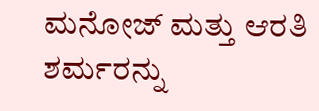ಮನೋಜ್ ಮತ್ತು ಆರತಿ ಶರ್ಮರನ್ನು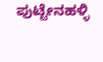ಪುಟ್ಟೇನಹಳ್ಳಿ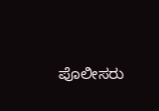ಪೊಲೀಸರು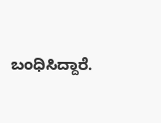ಬಂಧಿಸಿದ್ದಾರೆ.